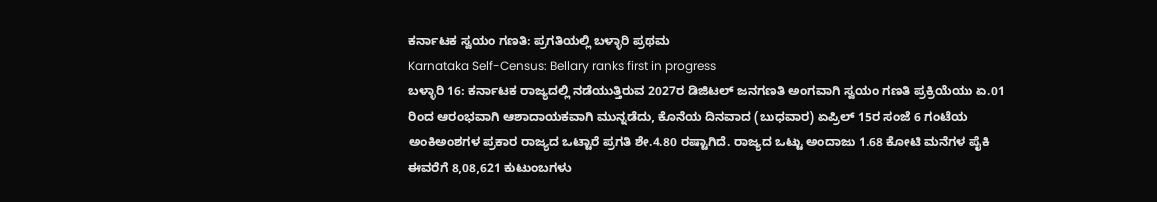ಕರ್ನಾಟಕ ಸ್ವಯಂ ಗಣತಿ: ಪ್ರಗತಿಯಲ್ಲಿ ಬಳ್ಳಾರಿ ಪ್ರಥಮ
Karnataka Self-Census: Bellary ranks first in progress
ಬಳ್ಳಾರಿ 16: ಕರ್ನಾಟಕ ರಾಜ್ಯದಲ್ಲಿ ನಡೆಯುತ್ತಿರುವ 2027ರ ಡಿಜಿಟಲ್ ಜನಗಣತಿ ಅಂಗವಾಗಿ ಸ್ವಯಂ ಗಣತಿ ಪ್ರಕ್ರಿಯೆಯು ಏ.01 ರಿಂದ ಆರಂಭವಾಗಿ ಆಶಾದಾಯಕವಾಗಿ ಮುನ್ನಡೆದು, ಕೊನೆಯ ದಿನವಾದ (ಬುಧವಾರ) ಏಪ್ರಿಲ್ 15ರ ಸಂಜೆ 6 ಗಂಟೆಯ ಅಂಕಿಅಂಶಗಳ ಪ್ರಕಾರ ರಾಜ್ಯದ ಒಟ್ಟಾರೆ ಪ್ರಗತಿ ಶೇ.4.80 ರಷ್ಟಾಗಿದೆ. ರಾಜ್ಯದ ಒಟ್ಟು ಅಂದಾಜು 1.68 ಕೋಟಿ ಮನೆಗಳ ಪೈಕಿ ಈವರೆಗೆ 8,08,621 ಕುಟುಂಬಗಳು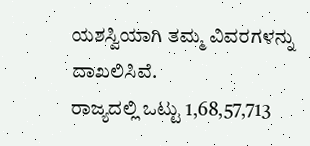ಯಶಸ್ವಿಯಾಗಿ ತಮ್ಮ ವಿವರಗಳನ್ನು ದಾಖಲಿಸಿವೆ.
ರಾಜ್ಯದಲ್ಲಿ ಒಟ್ಟು 1,68,57,713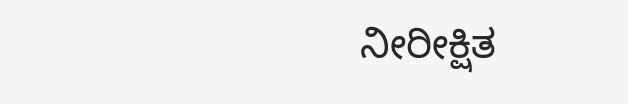ನೀರೀಕ್ಷಿತ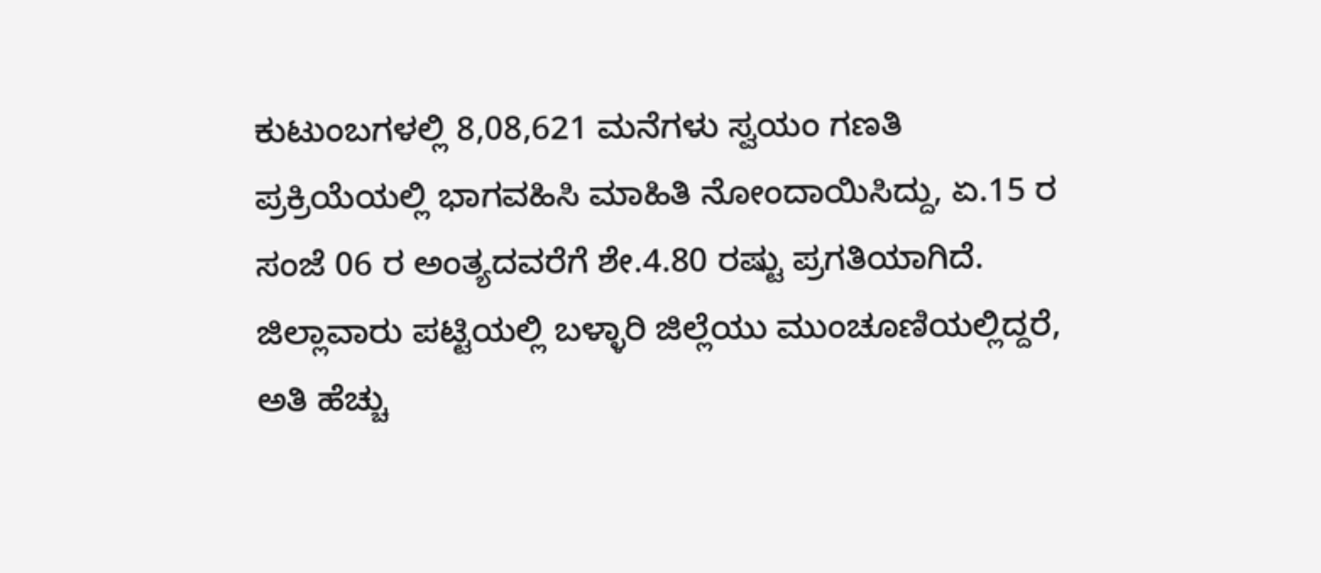ಕುಟುಂಬಗಳಲ್ಲಿ 8,08,621 ಮನೆಗಳು ಸ್ವಯಂ ಗಣತಿ ಪ್ರಕ್ರಿಯೆಯಲ್ಲಿ ಭಾಗವಹಿಸಿ ಮಾಹಿತಿ ನೋಂದಾಯಿಸಿದ್ದು, ಏ.15 ರ ಸಂಜೆ 06 ರ ಅಂತ್ಯದವರೆಗೆ ಶೇ.4.80 ರಷ್ಟು ಪ್ರಗತಿಯಾಗಿದೆ.
ಜಿಲ್ಲಾವಾರು ಪಟ್ಟಿಯಲ್ಲಿ ಬಳ್ಳಾರಿ ಜಿಲ್ಲೆಯು ಮುಂಚೂಣಿಯಲ್ಲಿದ್ದರೆ, ಅತಿ ಹೆಚ್ಚು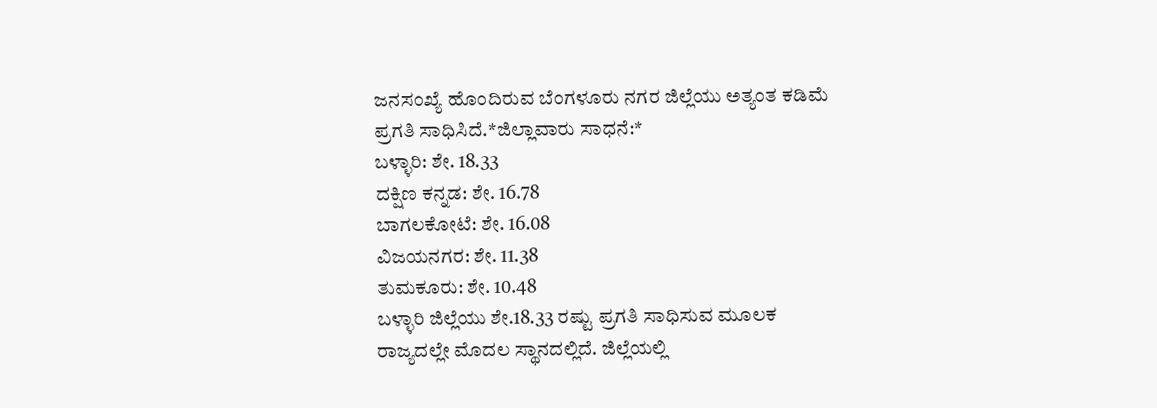ಜನಸಂಖ್ಯೆ ಹೊಂದಿರುವ ಬೆಂಗಳೂರು ನಗರ ಜಿಲ್ಲೆಯು ಅತ್ಯಂತ ಕಡಿಮೆ ಪ್ರಗತಿ ಸಾಧಿಸಿದೆ.*ಜಿಲ್ಲಾವಾರು ಸಾಧನೆ:*
ಬಳ್ಳಾರಿ: ಶೇ. 18.33
ದಕ್ಷಿಣ ಕನ್ನಡ: ಶೇ. 16.78
ಬಾಗಲಕೋಟೆ: ಶೇ. 16.08
ವಿಜಯನಗರ: ಶೇ. 11.38
ತುಮಕೂರು: ಶೇ. 10.48
ಬಳ್ಳಾರಿ ಜಿಲ್ಲೆಯು ಶೇ.18.33 ರಷ್ಟು ಪ್ರಗತಿ ಸಾಧಿಸುವ ಮೂಲಕ ರಾಜ್ಯದಲ್ಲೇ ಮೊದಲ ಸ್ಥಾನದಲ್ಲಿದೆ. ಜಿಲ್ಲೆಯಲ್ಲಿ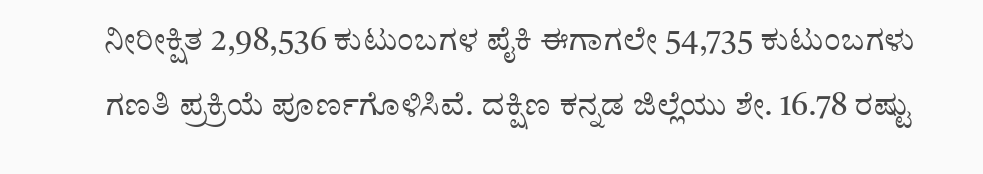ನೀರೀಕ್ಷಿತ 2,98,536 ಕುಟುಂಬಗಳ ಪೈಕಿ ಈಗಾಗಲೇ 54,735 ಕುಟುಂಬಗಳು ಗಣತಿ ಪ್ರಕ್ರಿಯೆ ಪೂರ್ಣಗೊಳಿಸಿವೆ. ದಕ್ಷಿಣ ಕನ್ನಡ ಜಿಲ್ಲೆಯು ಶೇ. 16.78 ರಷ್ಟು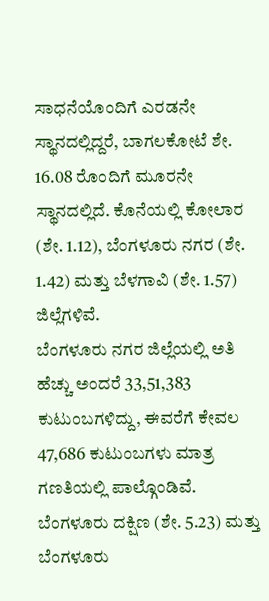ಸಾಧನೆಯೊಂದಿಗೆ ಎರಡನೇ ಸ್ಥಾನದಲ್ಲಿದ್ದರೆ, ಬಾಗಲಕೋಟೆ ಶೇ. 16.08 ರೊಂದಿಗೆ ಮೂರನೇ ಸ್ಥಾನದಲ್ಲಿದೆ. ಕೊನೆಯಲ್ಲಿ ಕೋಲಾರ (ಶೇ. 1.12), ಬೆಂಗಳೂರು ನಗರ (ಶೇ. 1.42) ಮತ್ತು ಬೆಳಗಾವಿ (ಶೇ. 1.57) ಜಿಲ್ಲೆಗಳಿವೆ.
ಬೆಂಗಳೂರು ನಗರ ಜಿಲ್ಲೆಯಲ್ಲಿ ಅತಿ ಹೆಚ್ಚು ಅಂದರೆ 33,51,383 ಕುಟುಂಬಗಳಿದ್ದು, ಈವರೆಗೆ ಕೇವಲ 47,686 ಕುಟುಂಬಗಳು ಮಾತ್ರ ಗಣತಿಯಲ್ಲಿ ಪಾಲ್ಗೊಂಡಿವೆ. ಬೆಂಗಳೂರು ದಕ್ಷಿಣ (ಶೇ. 5.23) ಮತ್ತು ಬೆಂಗಳೂರು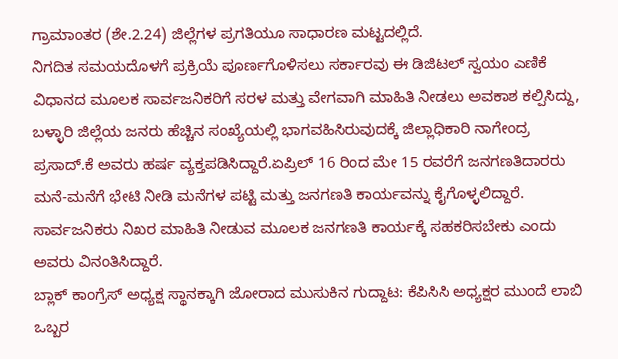ಗ್ರಾಮಾಂತರ (ಶೇ.2.24) ಜಿಲ್ಲೆಗಳ ಪ್ರಗತಿಯೂ ಸಾಧಾರಣ ಮಟ್ಟದಲ್ಲಿದೆ.
ನಿಗದಿತ ಸಮಯದೊಳಗೆ ಪ್ರಕ್ರಿಯೆ ಪೂರ್ಣಗೊಳಿಸಲು ಸರ್ಕಾರವು ಈ ಡಿಜಿಟಲ್ ಸ್ವಯಂ ಎಣಿಕೆ ವಿಧಾನದ ಮೂಲಕ ಸಾರ್ವಜನಿಕರಿಗೆ ಸರಳ ಮತ್ತು ವೇಗವಾಗಿ ಮಾಹಿತಿ ನೀಡಲು ಅವಕಾಶ ಕಲ್ಪಿಸಿದ್ದು, ಬಳ್ಳಾರಿ ಜಿಲ್ಲೆಯ ಜನರು ಹೆಚ್ಚಿನ ಸಂಖ್ಯೆಯಲ್ಲಿ ಭಾಗವಹಿಸಿರುವುದಕ್ಕೆ ಜಿಲ್ಲಾಧಿಕಾರಿ ನಾಗೇಂದ್ರ ಪ್ರಸಾದ್.ಕೆ ಅವರು ಹರ್ಷ ವ್ಯಕ್ತಪಡಿಸಿದ್ದಾರೆ.ಏಪ್ರಿಲ್ 16 ರಿಂದ ಮೇ 15 ರವರೆಗೆ ಜನಗಣತಿದಾರರು ಮನೆ-ಮನೆಗೆ ಭೇಟಿ ನೀಡಿ ಮನೆಗಳ ಪಟ್ಟಿ ಮತ್ತು ಜನಗಣತಿ ಕಾರ್ಯವನ್ನು ಕೈಗೊಳ್ಳಲಿದ್ದಾರೆ. ಸಾರ್ವಜನಿಕರು ನಿಖರ ಮಾಹಿತಿ ನೀಡುವ ಮೂಲಕ ಜನಗಣತಿ ಕಾರ್ಯಕ್ಕೆ ಸಹಕರಿಸಬೇಕು ಎಂದು ಅವರು ವಿನಂತಿಸಿದ್ದಾರೆ.
ಬ್ಲಾಕ್ ಕಾಂಗ್ರೆಸ್ ಅಧ್ಯಕ್ಷ ಸ್ಥಾನಕ್ಕಾಗಿ ಜೋರಾದ ಮುಸುಕಿನ ಗುದ್ದಾಟ: ಕೆಪಿಸಿಸಿ ಅಧ್ಯಕ್ಷರ ಮುಂದೆ ಲಾಬಿ
ಒಬ್ಬರ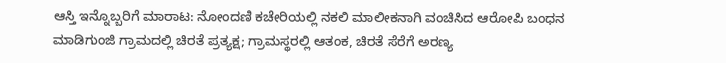ಆಸ್ತಿ ಇನ್ನೊಬ್ಬರಿಗೆ ಮಾರಾಟ: ನೋಂದಣಿ ಕಚೇರಿಯಲ್ಲಿ ನಕಲಿ ಮಾಲೀಕನಾಗಿ ವಂಚಿಸಿದ ಆರೋಪಿ ಬಂಧನ
ಮಾಡಿಗುಂಜಿ ಗ್ರಾಮದಲ್ಲಿ ಚಿರತೆ ಪ್ರತ್ಯಕ್ಷ; ಗ್ರಾಮಸ್ಥರಲ್ಲಿ ಆತಂಕ, ಚಿರತೆ ಸೆರೆಗೆ ಅರಣ್ಯ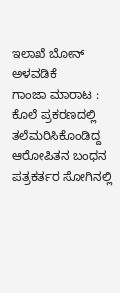ಇಲಾಖೆ ಬೋನ್ ಅಳವಡಿಕೆ
ಗಾಂಜಾ ಮಾರಾಟ : ಕೊಲೆ ಪ್ರಕರಣದಲ್ಲಿ ತಲೆಮರಿಸಿಕೊಂಡಿದ್ದ ಆರೋಪಿತನ ಬಂಧನ
ಪತ್ರಕರ್ತರ ಸೋಗಿನಲ್ಲಿ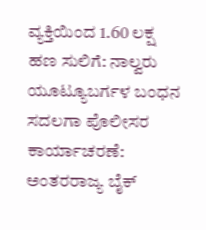ವ್ಯಕ್ತಿಯಿಂದ 1.60 ಲಕ್ಷ ಹಣ ಸುಲಿಗೆ: ನಾಲ್ವರು ಯೂಟ್ಯೂಬರ್ಗಳ ಬಂಧನ
ಸದಲಗಾ ಪೊಲೀಸರ ಕಾರ್ಯಾಚರಣೆ: ಅಂತರರಾಜ್ಯ ಬೈಕ್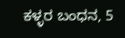ಕಳ್ಳರ ಬಂಧನ, 5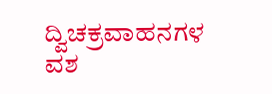ದ್ವಿಚಕ್ರವಾಹನಗಳ ವಶ